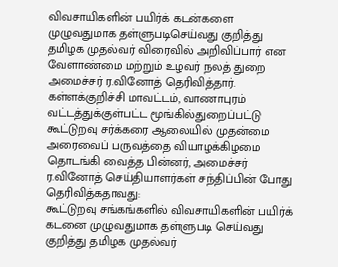விவசாயிகளின் பயிர்க் கடன்களை முழுவதுமாக தள்ளுபடிசெய்வது குறித்து தமிழக முதல்வர் விரைவில் அறிவிப்பார் என வேளாண்மை மற்றும் உழவர் நலத் துறை அமைச்சர் ர.வினோத் தெரிவித்தார்.
கள்ளக்குறிச்சி மாவட்டம், வாணாபுரம் வட்டத்துக்குள்பட்ட மூங்கில்துறைப்பட்டு கூட்டுறவு சர்க்கரை ஆலையில் முதன்மை அரைவைப் பருவத்தை வியாழக்கிழமை தொடங்கி வைத்த பின்னர், அமைச்சர் ர.வினோத் செய்தியாளர்கள் சந்திப்பின் போது தெரிவித்கதாவது:
கூட்டுறவு சங்கங்களில் விவசாயிகளின் பயிர்க் கடனை முழுவதுமாக தள்ளுபடி செய்வது குறித்து தமிழக முதல்வர்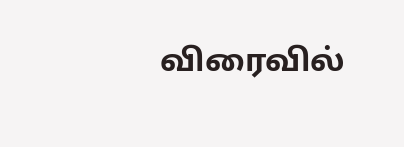விரைவில்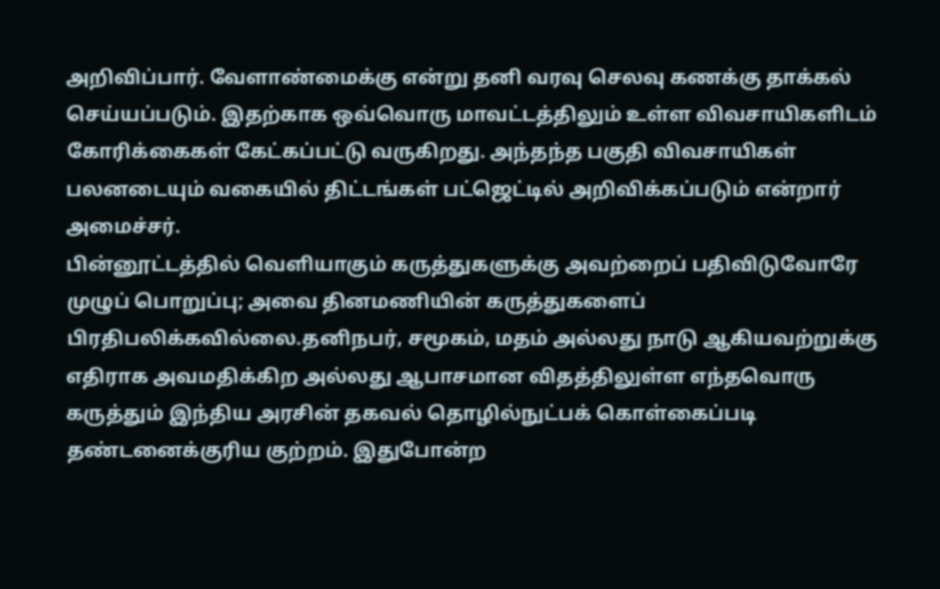அறிவிப்பார். வேளாண்மைக்கு என்று தனி வரவு செலவு கணக்கு தாக்கல் செய்யப்படும். இதற்காக ஒவ்வொரு மாவட்டத்திலும் உள்ள விவசாயிகளிடம் கோரிக்கைகள் கேட்கப்பட்டு வருகிறது. அந்தந்த பகுதி விவசாயிகள் பலனடையும் வகையில் திட்டங்கள் பட்ஜெட்டில் அறிவிக்கப்படும் என்றார் அமைச்சர்.
பின்னூட்டத்தில் வெளியாகும் கருத்துகளுக்கு அவற்றைப் பதிவிடுவோரே முழுப் பொறுப்பு; அவை தினமணியின் கருத்துகளைப் பிரதிபலிக்கவில்லை.தனிநபர், சமூகம், மதம் அல்லது நாடு ஆகியவற்றுக்கு எதிராக அவமதிக்கிற அல்லது ஆபாசமான விதத்திலுள்ள எந்தவொரு கருத்தும் இந்திய அரசின் தகவல் தொழில்நுட்பக் கொள்கைப்படி தண்டனைக்குரிய குற்றம். இதுபோன்ற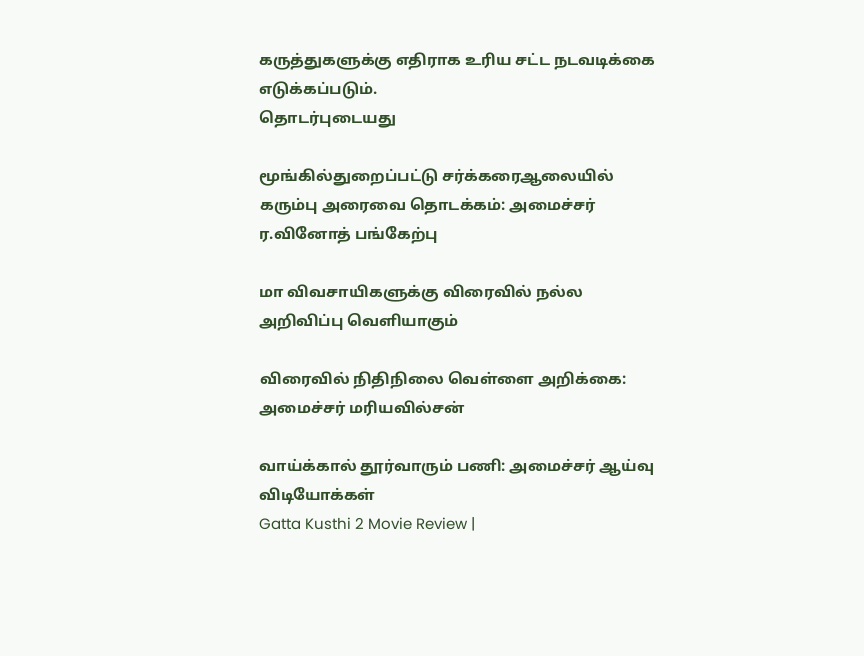கருத்துகளுக்கு எதிராக உரிய சட்ட நடவடிக்கை எடுக்கப்படும்.
தொடர்புடையது

மூங்கில்துறைப்பட்டு சர்க்கரைஆலையில் கரும்பு அரைவை தொடக்கம்: அமைச்சர் ர.வினோத் பங்கேற்பு

மா விவசாயிகளுக்கு விரைவில் நல்ல அறிவிப்பு வெளியாகும்

விரைவில் நிதிநிலை வெள்ளை அறிக்கை: அமைச்சர் மரியவில்சன்

வாய்க்கால் தூர்வாரும் பணி: அமைச்சர் ஆய்வு
விடியோக்கள்
Gatta Kusthi 2 Movie Review |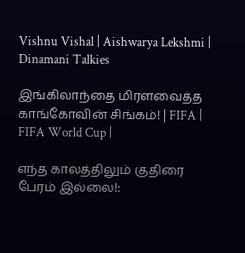Vishnu Vishal | Aishwarya Lekshmi | Dinamani Talkies

இங்கிலாந்தை மிரளவைத்த காங்கோவின் சிங்கம்! | FIFA | FIFA World Cup |

எந்த காலத்திலும் குதிரை பேரம் இல்லை!: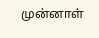முன்னாள்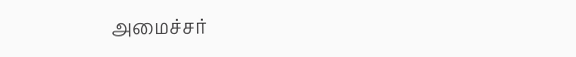அமைச்சர்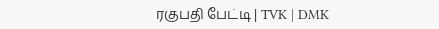ரகுபதி பேட்டி | TVK | DMK